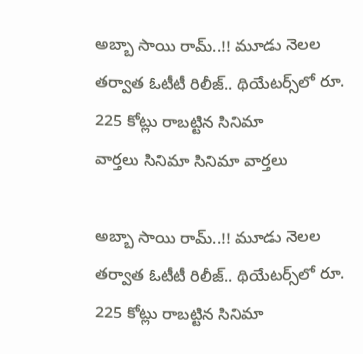అబ్బా సాయి రామ్..!! మూడు నెలల తర్వాత ఓటీటీ రిలీజ్.. థియేటర్స్‌లో రూ. 225 కోట్లు రాబట్టిన సినిమా
వార్తలు సినిమా సినిమా వార్తలు

అబ్బా సాయి రామ్..!! మూడు నెలల తర్వాత ఓటీటీ రిలీజ్.. థియేటర్స్‌లో రూ. 225 కోట్లు రాబట్టిన సినిమా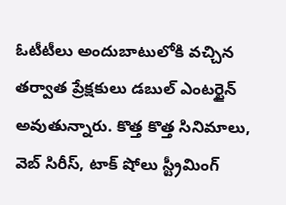ఓటీటీలు అందుబాటులోకి వచ్చిన తర్వాత ప్రేక్షకులు డబుల్ ఎంటర్టైన్ అవుతున్నారు. కొత్త కొత్త సినిమాలు, వెబ్ సిరీస్, టాక్ షోలు స్ట్రీమింగ్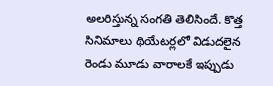అలరిస్తున్న సంగతి తెలిసిందే. కొత్త సినిమాలు థియేటర్లలో విడుదలైన రెండు మూడు వారాలకే ఇప్పుడు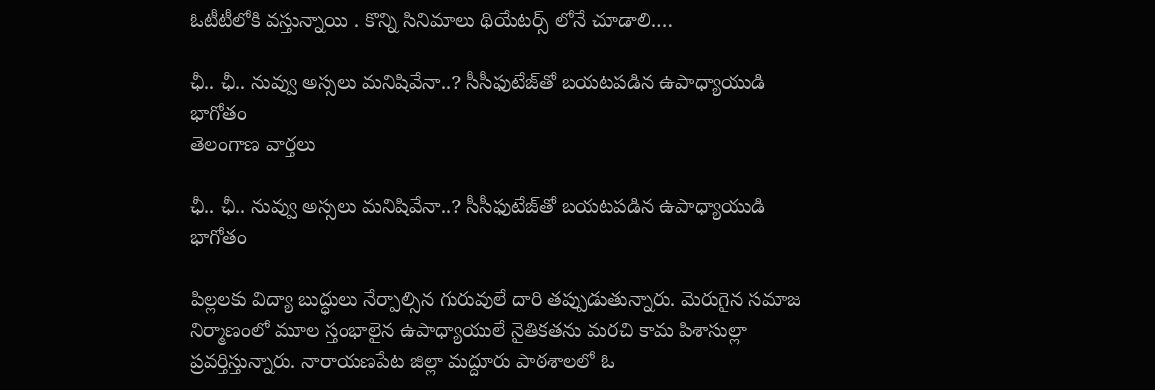ఓటీటీలోకి వస్తున్నాయి . కొన్ని సినిమాలు థియేటర్స్ లోనే చూడాలి.…

ఛీ.. ఛీ.. నువ్వు అస్సలు మనిషివేనా..? సీసీఫుటేజ్‌తో బయటపడిన ఉపాధ్యాయుడి భాగోతం
తెలంగాణ వార్తలు

ఛీ.. ఛీ.. నువ్వు అస్సలు మనిషివేనా..? సీసీఫుటేజ్‌తో బయటపడిన ఉపాధ్యాయుడి భాగోతం

పిల్లలకు విద్యా బుద్ధులు నేర్పాల్సిన గురువులే దారి తప్పుడుతున్నారు. మెరుగైన సమాజ నిర్మాణంలో మూల స్తంభాలైన ఉపాధ్యాయులే నైతికతను మరచి కామ పిశాసుల్లా ప్రవర్తిస్తున్నారు. నారాయణపేట జిల్లా మద్దూరు పాఠశాలలో ఓ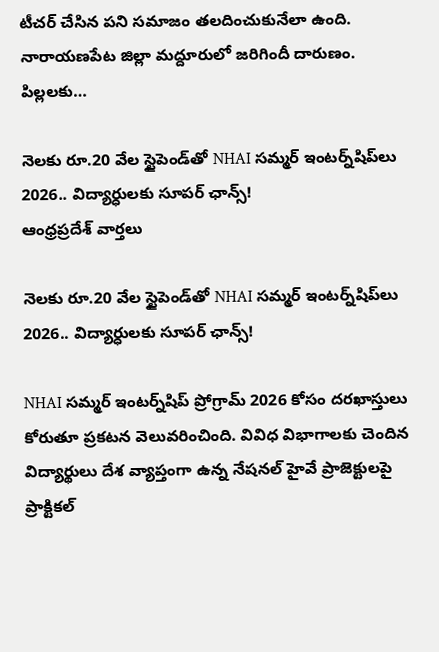టీచర్‌ చేసిన పని సమాజం తలదించుకునేలా ఉంది. నారాయణపేట జిల్లా మద్దూరులో జరిగిందీ దారుణం. పిల్లలకు…

నెలకు రూ.20 వేల స్టైపెండ్‌తో NHAI సమ్మర్ ఇంటర్న్‌షిప్‌లు 2026.. విద్యార్ధులకు సూపర్ ఛాన్స్!
ఆంధ్రప్రదేశ్ వార్తలు

నెలకు రూ.20 వేల స్టైపెండ్‌తో NHAI సమ్మర్ ఇంటర్న్‌షిప్‌లు 2026.. విద్యార్ధులకు సూపర్ ఛాన్స్!

NHAI సమ్మర్ ఇంటర్న్‌షిప్ ప్రోగ్రామ్ 2026 కోసం దరఖాస్తులు కోరుతూ ప్రకటన వెలువరించింది. వివిధ విభాగాలకు చెందిన విద్యార్థులు దేశ వ్యాప్తంగా ఉన్న నేషనల్ హైవే ప్రాజెక్టులపై ప్రాక్టికల్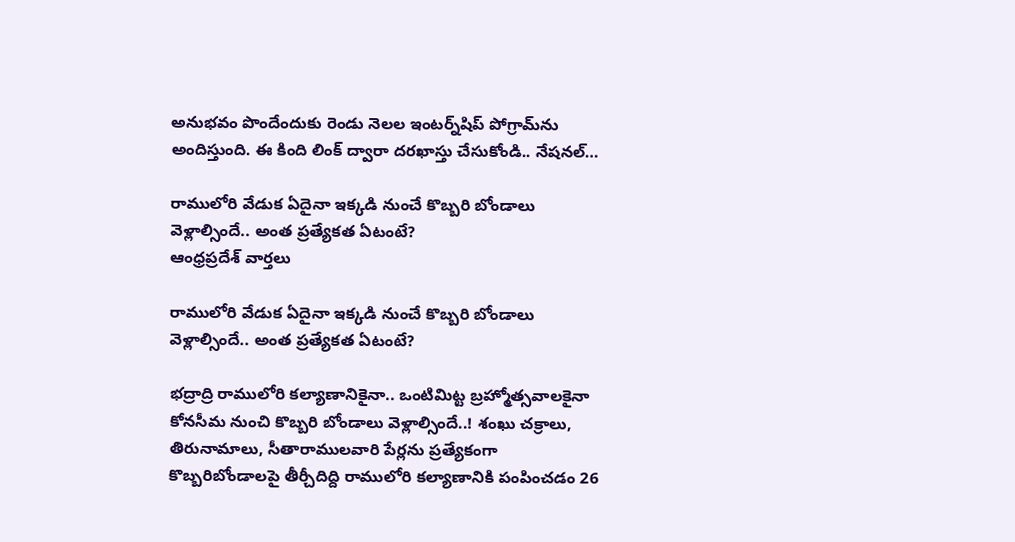అనుభవం పొందేందుకు రెండు నెలల ఇంటర్న్‌షిప్‌ పోగ్రామ్‌ను అందిస్తుంది. ఈ కింది లింక్ ద్వారా దరఖాస్తు చేసుకోండి.. నేషనల్…

రాములోరి వేడుక ఏదైనా ఇక్కడి నుంచే కొబ్బరి బోండాలు వెళ్లాల్సిందే.. అంత ప్రత్యేకత ఏటంటే?
ఆంధ్రప్రదేశ్ వార్తలు

రాములోరి వేడుక ఏదైనా ఇక్కడి నుంచే కొబ్బరి బోండాలు వెళ్లాల్సిందే.. అంత ప్రత్యేకత ఏటంటే?

భద్రాద్రి రాములోరి కల్యాణానికైనా.. ఒంటిమిట్ట బ్రహ్మోత్సవాలకైనా కోనసీమ నుంచి కొబ్బరి బోండాలు వెళ్లాల్సిందే..! శంఖు చక్రాలు, తిరునామాలు, సీతారాములవారి పేర్లను ప్రత్యేకంగా కొబ్బరిబోండాలపై తీర్చీదిద్ది రాములోరి కల్యాణానికి పంపించడం 26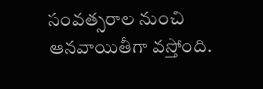సంవత్సరాల నుంచి ఆనవాయితీగా వస్తోంది.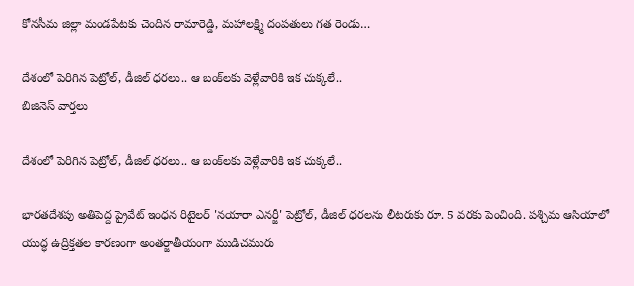కోనసీమ జిల్లా మండపేటకు చెందిన రామారెడ్డి, మహాలక్ష్మి దంపతులు గత రెండు…

దేశంలో పెరిగిన పెట్రోల్, డీజిల్ ధరలు.. ఆ బంక్‌లకు వెళ్లేవారికి ఇక చుక్కలే..
బిజినెస్ వార్తలు

దేశంలో పెరిగిన పెట్రోల్, డీజిల్ ధరలు.. ఆ బంక్‌లకు వెళ్లేవారికి ఇక చుక్కలే..

భారతదేశపు అతిపెద్ద ప్రైవేట్ ఇంధన రిటైలర్ 'నయారా ఎనర్జీ' పెట్రోల్, డీజిల్ ధరలను లీటరుకు రూ. 5 వరకు పెంచింది. పశ్చిమ ఆసియాలో యుద్ధ ఉద్రిక్తతల కారణంగా అంతర్జాతీయంగా ముడిచమురు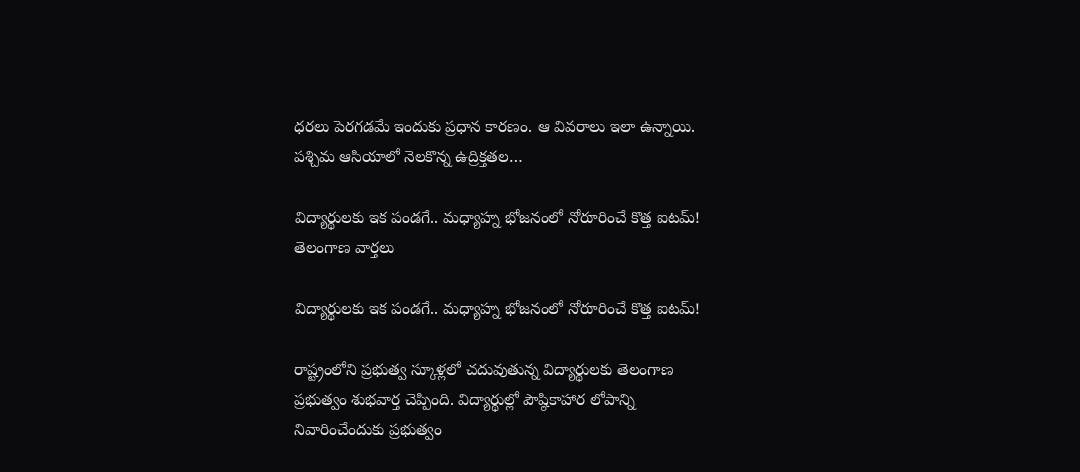ధరలు పెరగడమే ఇందుకు ప్రధాన కారణం. ఆ వివరాలు ఇలా ఉన్నాయి. పశ్చిమ ఆసియాలో నెలకొన్న ఉద్రిక్తతల…

విద్యార్థులకు ఇక పండగే.. మధ్యాహ్న భోజనంలో నోరూరించే కొత్త ఐటమ్!
తెలంగాణ వార్తలు

విద్యార్థులకు ఇక పండగే.. మధ్యాహ్న భోజనంలో నోరూరించే కొత్త ఐటమ్!

రాష్ట్రంలోని ప్రభుత్వ స్కూళ్లలో చదువుతున్న విద్యార్థులకు తెలంగాణ ప్రభుత్వం శుభవార్త చెప్పింది. విద్యార్థుల్లో పౌష్ఠికాహార లోపాన్ని నివారించేందుకు ప్రభుత్వం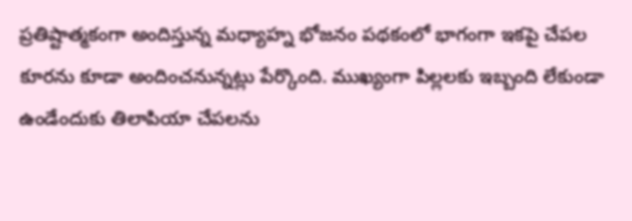ప్రతిష్టాత్మకంగా అందిస్తున్న మధ్యాహ్న భోజనం పథకంలో భాగంగా ఇకపై చేపల కూరను కూడా అందించనున్నట్లు పేర్కొంది. ముఖ్యంగా పిల్లలకు ఇబ్బంది లేకుండా ఉండేందుకు తిలాపియా చేపలను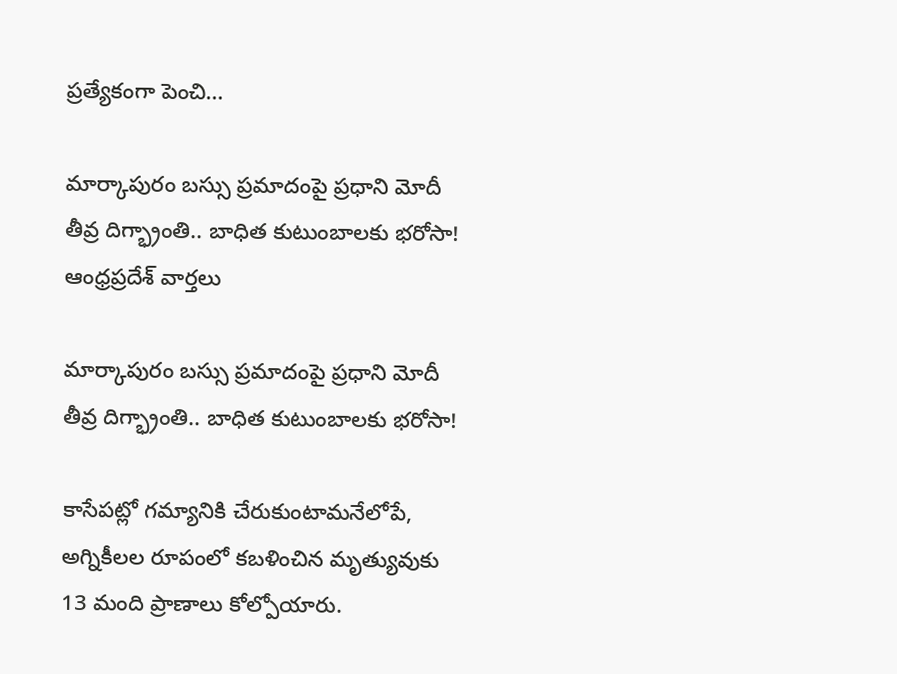ప్రత్యేకంగా పెంచి…

మార్కాపురం బస్సు ప్రమాదంపై ప్రధాని మోదీ తీవ్ర దిగ్భ్రాంతి.. బాధిత కుటుంబాలకు భరోసా!
ఆంధ్రప్రదేశ్ వార్తలు

మార్కాపురం బస్సు ప్రమాదంపై ప్రధాని మోదీ తీవ్ర దిగ్భ్రాంతి.. బాధిత కుటుంబాలకు భరోసా!

కాసేపట్లో గమ్యానికి చేరుకుంటామనేలోపే, అగ్నికీలల రూపంలో కబళించిన మృత్యువుకు 13 మంది ప్రాణాలు కోల్పోయారు.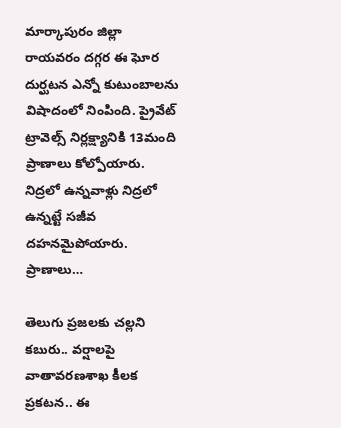మార్కాపురం జిల్లా రాయవరం దగ్గర ఈ ఘోర దుర్ఘటన ఎన్నో కుటుంబాలను విషాదంలో నింపింది. ప్రైవేట్‌ ట్రావెల్స్‌ నిర్లక్ష్యానికి 13మంది ప్రాణాలు కోల్పోయారు. నిద్రలో ఉన్నవాళ్లు నిద్రలో ఉన్నట్టే సజీవ దహనమైపోయారు. ప్రాణాలు…

తెలుగు ప్రజలకు చల్లని కబురు.. వర్షాలపై వాతావరణశాఖ కీలక ప్రకటన.. ఈ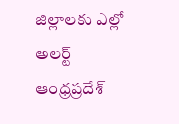జిల్లాలకు ఎల్లో అలర్ట్
ఆంధ్రప్రదేశ్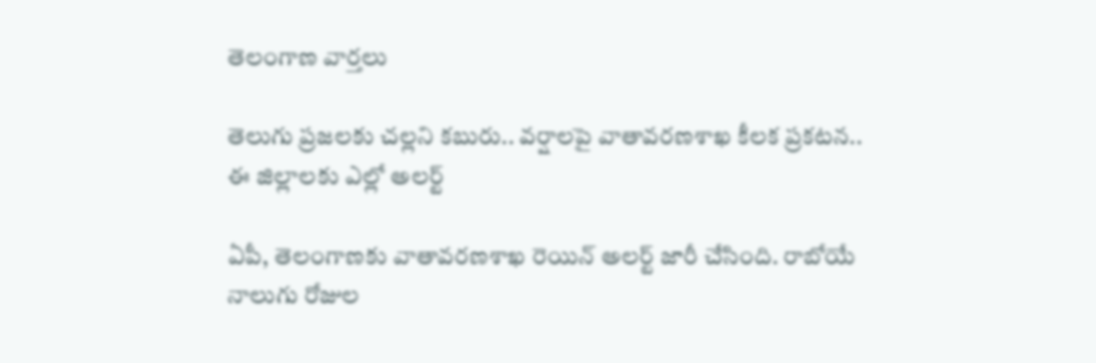తెలంగాణ వార్తలు

తెలుగు ప్రజలకు చల్లని కబురు.. వర్షాలపై వాతావరణశాఖ కీలక ప్రకటన.. ఈ జిల్లాలకు ఎల్లో అలర్ట్

ఏపీ, తెలంగాణకు వాతావరణశాఖ రెయిన్ అలర్ట్ జారీ చేసింది. రాబోయే నాలుగు రోజుల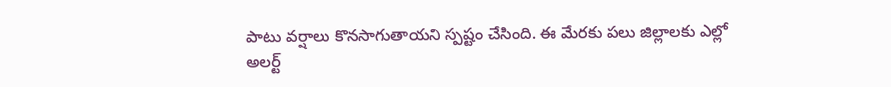పాటు వర్షాలు కొనసాగుతాయని స్పష్టం చేసింది. ఈ మేరకు పలు జిల్లాలకు ఎల్లో అలర్ట్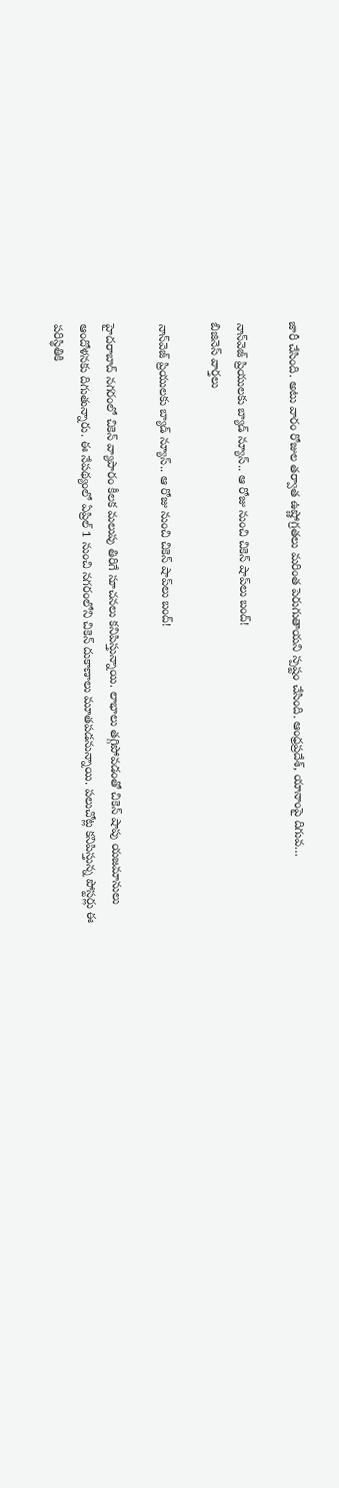జారీ చేసింది. అటు వారం రోజుల తర్వాత ఉష్ణోగ్రతలు మరింత పెరుగుతాయని స్పష్టం చేసింది. ఆంధ్రప్రదేశ్, యానాంపై దిగువ…

నాన్‌వెజ్ ప్రియులకు బ్యాడ్‌ న్యూస్.. ఆ రోజు నుంచి చికెన్ షాప్‌లు బంద్!
బిజినెస్ వార్తలు

నాన్‌వెజ్ ప్రియులకు బ్యాడ్‌ న్యూస్.. ఆ రోజు నుంచి చికెన్ షాప్‌లు బంద్!

హైదరాబాద్ నగరంలో చికెన్ వ్యాపారం కీలక మలుపు తిరిగే సూచనలు కనిపిస్తున్నాయి. లాభాలు తగ్గిపోవడంతో చికెన్ షాపు యజమానులు ఆందోళనకు దిగుతున్నారు. ఈ నేపథ్యంలో ఏప్రిల్ 1 నుంచి నగరంలోని చికెన్ దుకాణాలు మూతపడనున్నాయి. పలుచోట్ల కనిపిస్తున్న పోస్టర్లు ఈ పరిస్థితికి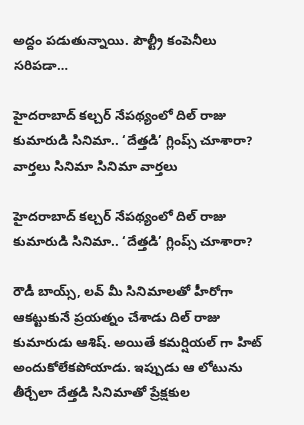అద్దం పడుతున్నాయి. పౌల్ట్రీ కంపెనీలు సరిపడా…

హైదరాబాద్ కల్చర్ నేపథ్యంలో దిల్ రాజు కుమారుడి సినిమా.. ‘దేత్తడి’ గ్లింప్స్ చూశారా?
వార్తలు సినిమా సినిమా వార్తలు

హైదరాబాద్ కల్చర్ నేపథ్యంలో దిల్ రాజు కుమారుడి సినిమా.. ‘దేత్తడి’ గ్లింప్స్ చూశారా?

రౌడీ బాయ్స్, లవ్ మీ సినిమాలతో హీరోగా ఆకట్టుకునే ప్రయత్నం చేశాడు దిల్ రాజు కుమారుడు ఆశిష్. అయితే కమర్షియల్ గా హిట్ అందుకోలేకపోయాడు. ఇప్పుడు ఆ లోటును తీర్చేలా దేత్తడి సినిమాతో ప్రేక్షకుల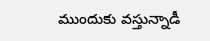ముందుకు వస్తున్నాడీ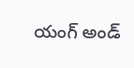యంగ్ అండ్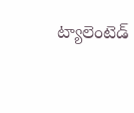ట్యాలెంటెడ్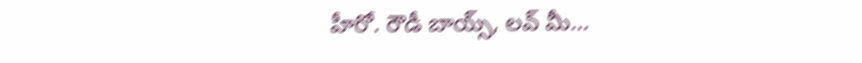హీరో. రౌడీ బాయ్స్, లవ్ మీ…